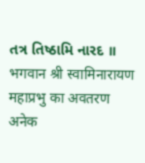તત્ર તિષ્ઠામિ નારદ ॥
भगवान श्री स्वामिनारायण महाप्रभु का अवतरण अनेक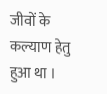जीवों के कल्याण हेतु हुआ था ।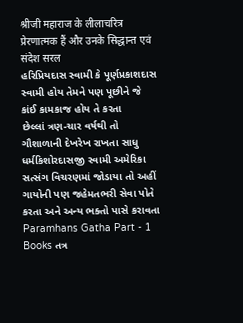श्रीजी महाराज के लीलाचरित्र प्रेरणात्मक हैं और उनके सिद्धान्त एवं संदेश सरल
હરિપ્રિયદાસ સ્વામી કે પૂર્ણપ્રકાશદાસ સ્વામી હોય તેમને પણ પૂછીને જે કાંઈ કામકાજ હોય તે કરતા
છેલ્લાં ત્રણ-ચાર વર્ષથી તો ગૌશાળાની દેખરેખ રાખતા સાધુ ધર્મકિશોરદાસજી સ્વામી અમેરિકા સત્સંગ વિચરણમાં જોડાયા તો અહીં ગાયોની પણ જહેમતભરી સેવા પોતે કરતા અને અન્ય ભક્તો પાસે કરાવતા
Paramhans Gatha Part - 1 Books તત્ર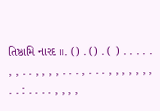તિષ્ઠામિ નારદ ॥. () . () . ( ) . . . . . , , . . , , , , . . . , . . . , , , , , , , . . : . . . . , , , ,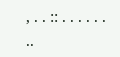, . . :: . . . . . . ..